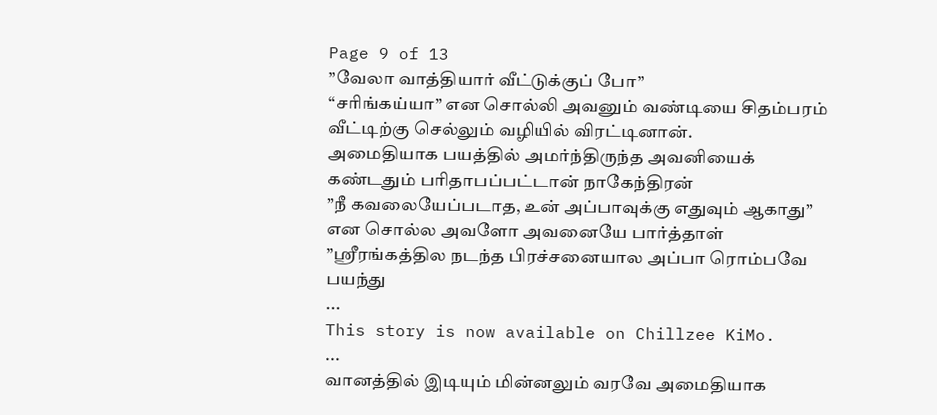Page 9 of 13
”வேலா வாத்தியார் வீட்டுக்குப் போ”
“சரிங்கய்யா” என சொல்லி அவனும் வண்டியை சிதம்பரம் வீட்டிற்கு செல்லும் வழியில் விரட்டினான்.
அமைதியாக பயத்தில் அமர்ந்திருந்த அவனியைக் கண்டதும் பரிதாபப்பட்டான் நாகேந்திரன்
”நீ கவலையேப்படாத, உன் அப்பாவுக்கு எதுவும் ஆகாது”
என சொல்ல அவளோ அவனையே பார்த்தாள்
”ஸ்ரீரங்கத்தில நடந்த பிரச்சனையால அப்பா ரொம்பவே பயந்து
...
This story is now available on Chillzee KiMo.
...
வானத்தில் இடியும் மின்னலும் வரவே அமைதியாக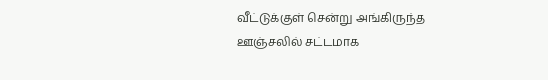வீட்டுக்குள் சென்று அங்கிருந்த ஊஞ்சலில் சட்டமாக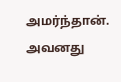அமர்ந்தான். அவனது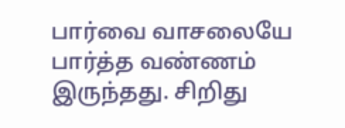பார்வை வாசலையே பார்த்த வண்ணம் இருந்தது. சிறிது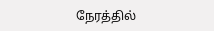நேரத்தில்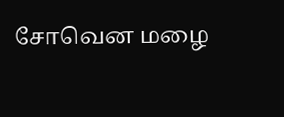சோவென மழை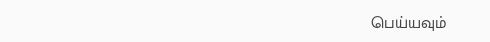பெய்யவும்